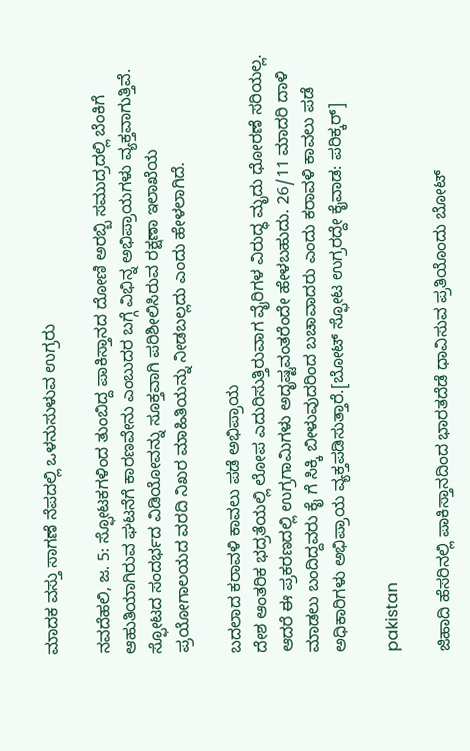ಮಾದಕ ವಸ್ತು ಸಾಗಣೆ ನೆಪದಲ್ಲಿ ಒಳನುಸುಳುವ ಉಗ್ರರು

ನವದೆಹಲಿ, ಜ. 5: ಸ್ಫೋಟಕಗಳಿಂದ ತುಂಬಿದ್ದ ಪಾಕಿಸ್ತಾನದ ದೋಣಿ ಅರಬ್ಬಿ ಸಮುದ್ರದಲ್ಲಿ ಬೆಂಕಿಗೆ ಆಹುತಿಯಾಗಿರುವ ಘಟನೆಗೆ ಕಾರಣವೇನು ಎಂಬುದರ ಬಗ್ಗೆ ವಿಭಿನ್ನ ಅಭಿಪ್ರಾಯಗಳು ವ್ಯಕ್ತವಾಗುತ್ತಿವೆ. ಸ್ಫೋಟದ ಸಂದರ್ಭದ ವಿಡಿಯೋವನ್ನು ಸೂಕ್ತವಾಗಿ ಪರಿಶೀಲಿಸಿರುವ ರಕ್ಷಣಾ ಇಲಾಖೆಯ ಪ್ರಯೋಗಾಲಯದ ವರದಿ ನಿಖರ ಮಾಹಿತಿಯನ್ನು ನೀಡಬಲ್ಲದು ಎಂದು ಹೇಳಲಾಗಿದೆ.

ಬದಲಾದ ಕರಾವಳಿ ಕಾವಲು ಪಡೆ ಅಭಿಪ್ರಾಯ
ದೇಶ ಆಂತರಿಕ ಭದ್ರತೆಯಲ್ಲಿ ಲೋಪ ಎದುರಿಸುತ್ತಿರುವಾಗ ವೈರಿಗಳ ವಿರುದ್ಧ ಮೃದು ಧೋರಣೆ ಸರಿಯಲ್ಲ. ಆದರೆ ಈ ಪ್ರಕರಣದಲ್ಲಿ ಉಗ್ರಗಾಮಿಗಳು ಅದೃಷ್ಟವಂತರೆಂದೇ ಹೇಳಬಹುದು. 26/11 ಮಾದರಿ ದಾಳಿ ಮಾಡಲು ಬಂದಿದ್ದವರು ಕೈ ಗೆ ಸಿಕ್ಕಿ ಬೀಳುವುದರಿಂದ ಬಚಾವಾದರು ಎಂದು ಕರಾವಳಿ ಕಾವಲು ಪಡೆ ಅಧಿಕಾರಿಗಳು ಅಭಿಪ್ರಾಯ ವ್ಯಕ್ತಪಡಿಸುತ್ತಾರೆ.[ಬೋಟ್ ಸ್ಫೋಟ ಉಗ್ರರದ್ದೇ ಕೈವಾಡ: ಪರಿಕ್ಕರ್]

pakistan

ಜಿಹಾದಿ ಹೆಸರಿನಲ್ಲಿ ಪಾಕಿಸ್ತಾನದಿಂದ ಭಾರತದೆಡೆ ಧಾವಿಸುವ ಪ್ರತಿಯೊಂದು ಬೋಟ್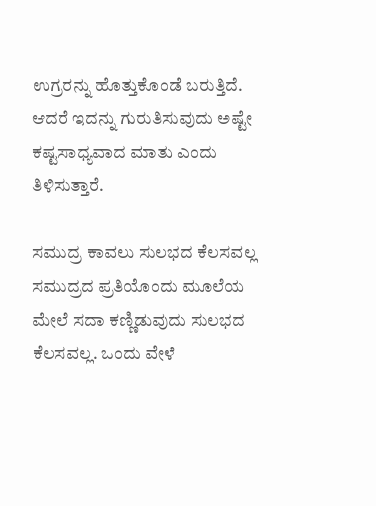ಉಗ್ರರನ್ನು ಹೊತ್ತುಕೊಂಡೆ ಬರುತ್ತಿದೆ. ಆದರೆ ಇದನ್ನು ಗುರುತಿಸುವುದು ಅಷ್ಟೇ ಕಷ್ಟಸಾಧ್ಯವಾದ ಮಾತು ಎಂದು ತಿಳಿಸುತ್ತಾರೆ.

ಸಮುದ್ರ ಕಾವಲು ಸುಲಭದ ಕೆಲಸವಲ್ಲ
ಸಮುದ್ರದ ಪ್ರತಿಯೊಂದು ಮೂಲೆಯ ಮೇಲೆ ಸದಾ ಕಣ್ಣಿಡುವುದು ಸುಲಭದ ಕೆಲಸವಲ್ಲ. ಒಂದು ವೇಳೆ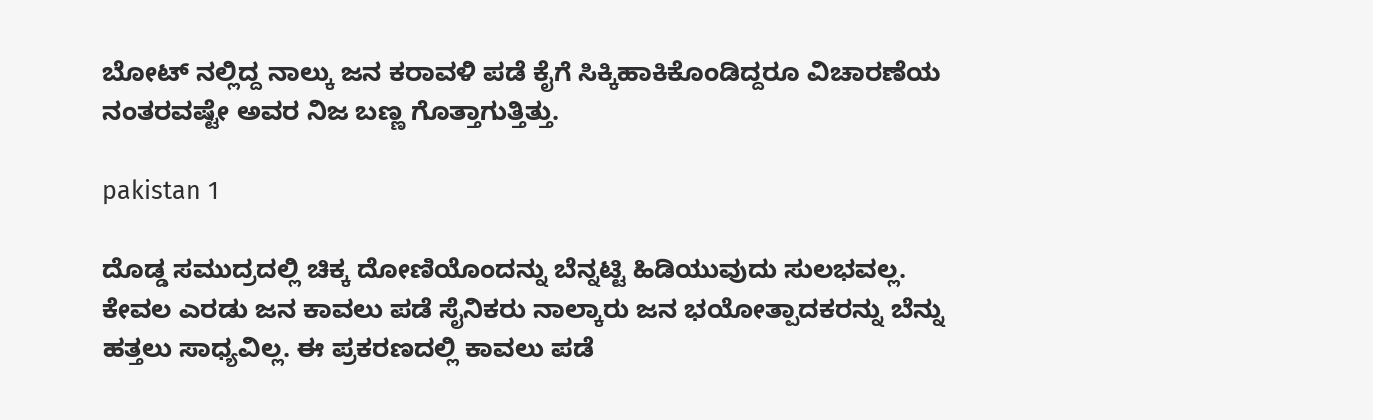ಬೋಟ್ ನಲ್ಲಿದ್ದ ನಾಲ್ಕು ಜನ ಕರಾವಳಿ ಪಡೆ ಕೈಗೆ ಸಿಕ್ಕಿಹಾಕಿಕೊಂಡಿದ್ದರೂ ವಿಚಾರಣೆಯ ನಂತರವಷ್ಟೇ ಅವರ ನಿಜ ಬಣ್ಣ ಗೊತ್ತಾಗುತ್ತಿತ್ತು.

pakistan 1

ದೊಡ್ಡ ಸಮುದ್ರದಲ್ಲಿ ಚಿಕ್ಕ ದೋಣಿಯೊಂದನ್ನು ಬೆನ್ನಟ್ಟಿ ಹಿಡಿಯುವುದು ಸುಲಭವಲ್ಲ. ಕೇವಲ ಎರಡು ಜನ ಕಾವಲು ಪಡೆ ಸೈನಿಕರು ನಾಲ್ಕಾರು ಜನ ಭಯೋತ್ಪಾದಕರನ್ನು ಬೆನ್ನು ಹತ್ತಲು ಸಾಧ್ಯವಿಲ್ಲ. ಈ ಪ್ರಕರಣದಲ್ಲಿ ಕಾವಲು ಪಡೆ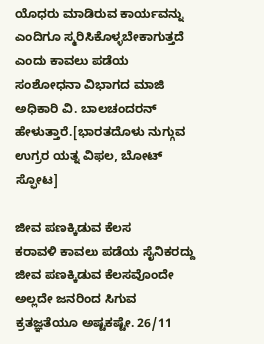ಯೊಧರು ಮಾಡಿರುವ ಕಾರ್ಯವನ್ನು ಎಂದಿಗೂ ಸ್ಮರಿಸಿಕೊಳ್ಳಬೇಕಾಗುತ್ತದೆ ಎಂದು ಕಾವಲು ಪಡೆಯ ಸಂಶೋಧನಾ ವಿಭಾಗದ ಮಾಜಿ ಅಧಿಕಾರಿ ವಿ. ಬಾಲಚಂದರನ್ ಹೇಳುತ್ತಾರೆ.[ಭಾರತದೊಳು ನುಗ್ಗುವ ಉಗ್ರರ ಯತ್ನ ವಿಫಲ, ಬೋಟ್ ಸ್ಫೋಟ]

ಜೀವ ಪಣಕ್ಕಿಡುವ ಕೆಲಸ
ಕರಾವಳಿ ಕಾವಲು ಪಡೆಯ ಸೈನಿಕರದ್ದು ಜೀವ ಪಣಕ್ಕಿಡುವ ಕೆಲಸವೊಂದೇ ಅಲ್ಲದೇ ಜನರಿಂದ ಸಿಗುವ ಕ್ರತಜ್ಞತೆಯೂ ಅಷ್ಟಕಷ್ಟೇ. 26/11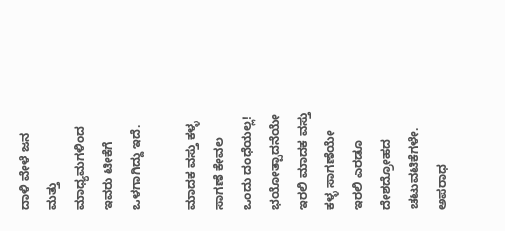ದಾಳಿ ವೇಳೆ ಜನ ಮತ್ತು ಮಾಧ್ಯಮಗಳಿಂದ ಇವರು ಟೀಕೆಗೆ ಒಳಗಾಗಿದ್ದು ಇದೆ.

ಮಾದಕ ವಸ್ತು ಕಳ್ಳ ಸಾಗಣೆ ಕೇವಲ ಒಂದು ದಂಧೆಯಲ್ಲ!
ಭಯೋತ್ಪಾದನೆಯೇ ಇರಲಿ ಮಾದಕ ವಸ್ತು ಕಳ್ಳ ಸಾಗಣೆಯೇ ಇರಲಿ ಎರಡೂ ದೇಶದ್ರೋಹದ ಚಟುವಟಿಕೆಗಳೇ. ಅಪರಾಧ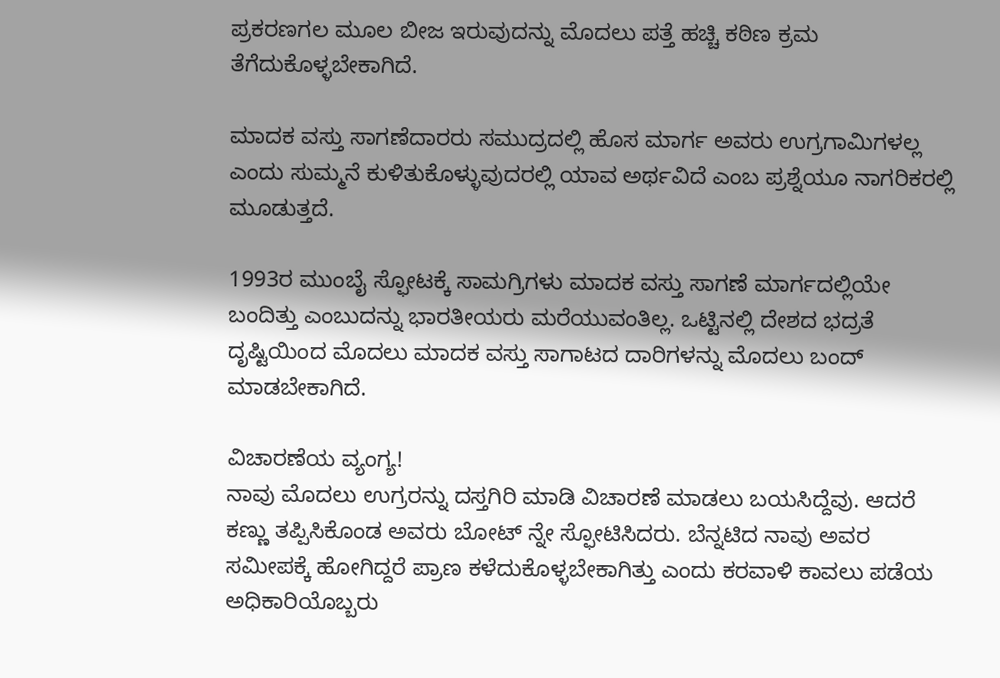ಪ್ರಕರಣಗಲ ಮೂಲ ಬೀಜ ಇರುವುದನ್ನು ಮೊದಲು ಪತ್ತೆ ಹಚ್ಚಿ ಕಠಿಣ ಕ್ರಮ ತೆಗೆದುಕೊಳ್ಳಬೇಕಾಗಿದೆ.

ಮಾದಕ ವಸ್ತು ಸಾಗಣೆದಾರರು ಸಮುದ್ರದಲ್ಲಿ ಹೊಸ ಮಾರ್ಗ ಅವರು ಉಗ್ರಗಾಮಿಗಳಲ್ಲ ಎಂದು ಸುಮ್ಮನೆ ಕುಳಿತುಕೊಳ್ಳುವುದರಲ್ಲಿ ಯಾವ ಅರ್ಥವಿದೆ ಎಂಬ ಪ್ರಶ್ನೆಯೂ ನಾಗರಿಕರಲ್ಲಿ ಮೂಡುತ್ತದೆ.

1993ರ ಮುಂಬೈ ಸ್ಫೋಟಕ್ಕೆ ಸಾಮಗ್ರಿಗಳು ಮಾದಕ ವಸ್ತು ಸಾಗಣೆ ಮಾರ್ಗದಲ್ಲಿಯೇ ಬಂದಿತ್ತು ಎಂಬುದನ್ನು ಭಾರತೀಯರು ಮರೆಯುವಂತಿಲ್ಲ. ಒಟ್ಟಿನಲ್ಲಿ ದೇಶದ ಭದ್ರತೆ ದೃಷ್ಟಿಯಿಂದ ಮೊದಲು ಮಾದಕ ವಸ್ತು ಸಾಗಾಟದ ದಾರಿಗಳನ್ನು ಮೊದಲು ಬಂದ್ ಮಾಡಬೇಕಾಗಿದೆ.

ವಿಚಾರಣೆಯ ವ್ಯಂಗ್ಯ!
ನಾವು ಮೊದಲು ಉಗ್ರರನ್ನು ದಸ್ತಗಿರಿ ಮಾಡಿ ವಿಚಾರಣೆ ಮಾಡಲು ಬಯಸಿದ್ದೆವು. ಆದರೆ ಕಣ್ಣು ತಪ್ಪಿಸಿಕೊಂಡ ಅವರು ಬೋಟ್ ನ್ನೇ ಸ್ಫೋಟಿಸಿದರು. ಬೆನ್ನಟಿದ ನಾವು ಅವರ ಸಮೀಪಕ್ಕೆ ಹೋಗಿದ್ದರೆ ಪ್ರಾಣ ಕಳೆದುಕೊಳ್ಳಬೇಕಾಗಿತ್ತು ಎಂದು ಕರವಾಳಿ ಕಾವಲು ಪಡೆಯ ಅಧಿಕಾರಿಯೊಬ್ಬರು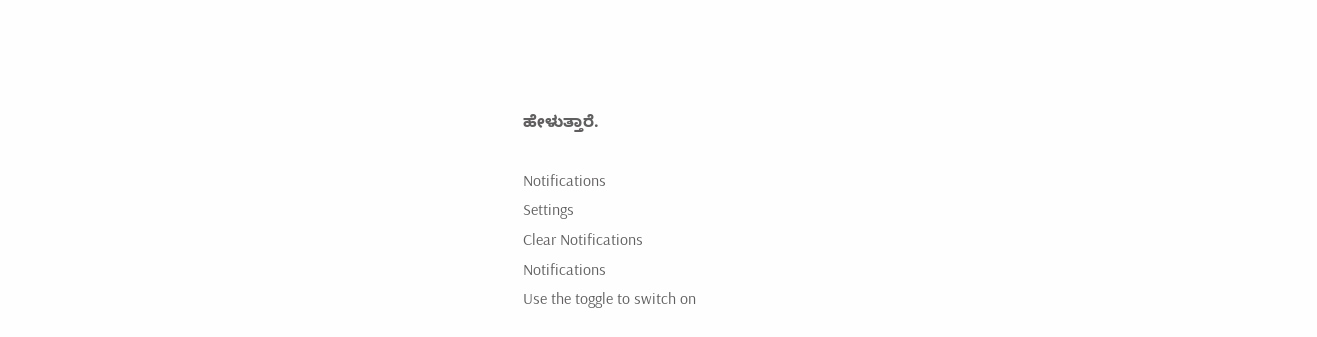ಹೇಳುತ್ತಾರೆ.

Notifications
Settings
Clear Notifications
Notifications
Use the toggle to switch on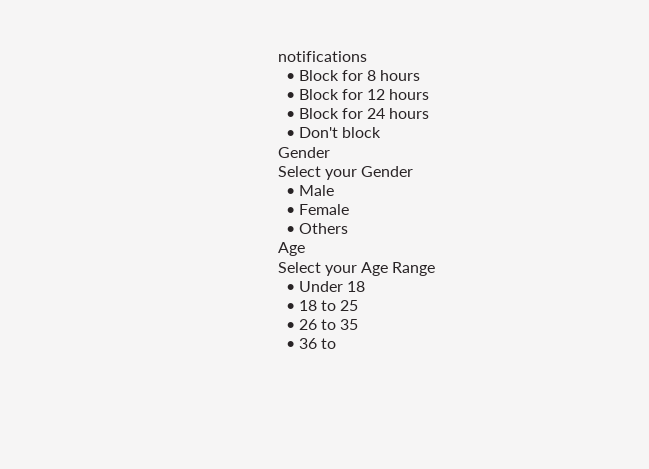notifications
  • Block for 8 hours
  • Block for 12 hours
  • Block for 24 hours
  • Don't block
Gender
Select your Gender
  • Male
  • Female
  • Others
Age
Select your Age Range
  • Under 18
  • 18 to 25
  • 26 to 35
  • 36 to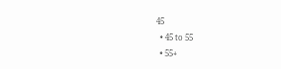45
  • 45 to 55
  • 55+